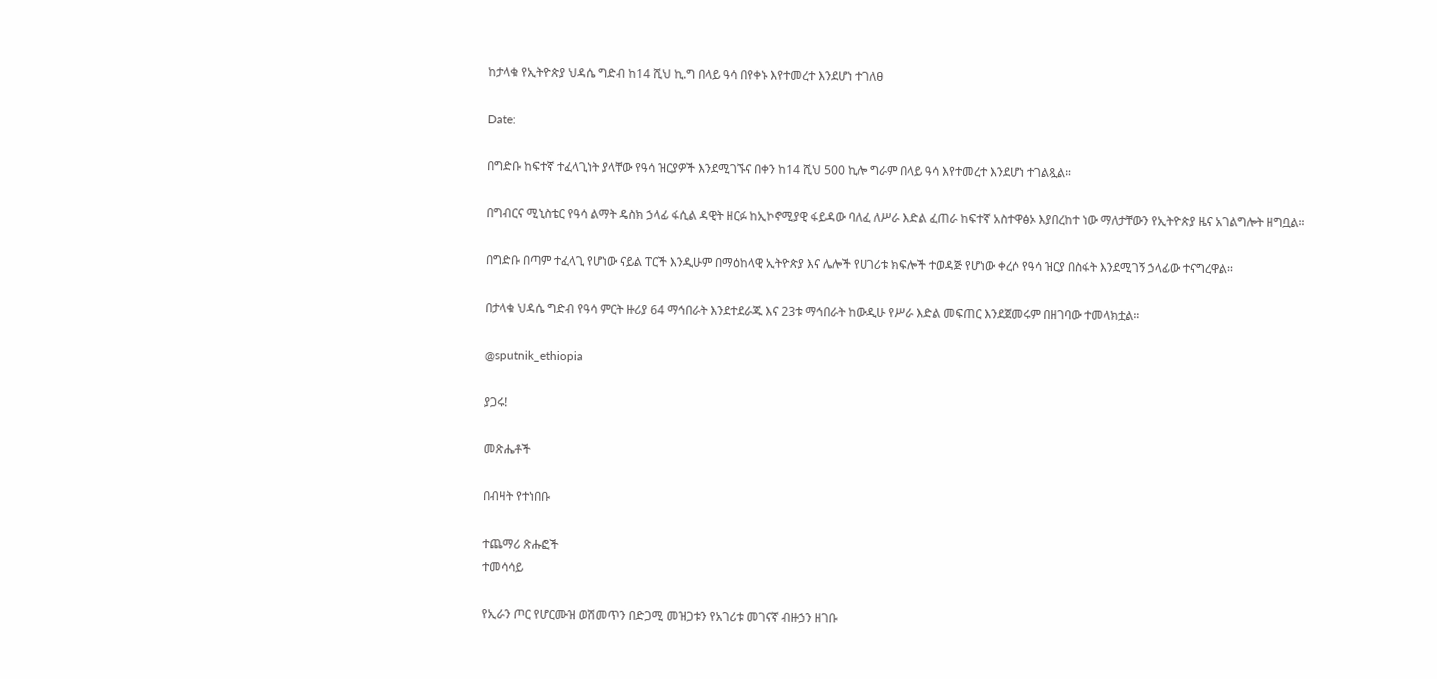ከታላቁ የኢትዮጵያ ህዳሴ ግድብ ከ14 ሺህ ኪ.ግ በላይ ዓሳ በየቀኑ እየተመረተ እንደሆነ ተገለፀ

Date:

በግድቡ ከፍተኛ ተፈላጊነት ያላቸው የዓሳ ዝርያዎች እንደሚገኙና በቀን ከ14 ሺህ 500 ኪሎ ግራም በላይ ዓሳ እየተመረተ እንደሆነ ተገልጿል።

በግብርና ሚኒስቴር የዓሳ ልማት ዴስክ ኃላፊ ፋሲል ዳዊት ዘርፉ ከኢኮኖሚያዊ ፋይዳው ባለፈ ለሥራ እድል ፈጠራ ከፍተኛ አስተዋፅኦ እያበረከተ ነው ማለታቸውን የኢትዮጵያ ዜና አገልግሎት ዘግቧል።

በግድቡ በጣም ተፈላጊ የሆነው ናይል ፐርች እንዲሁም በማዕከላዊ ኢትዮጵያ እና ሌሎች የሀገሪቱ ክፍሎች ተወዳጅ የሆነው ቀረሶ የዓሳ ዝርያ በስፋት እንደሚገኝ ኃላፊው ተናግረዋል፡፡

በታላቁ ህዳሴ ግድብ የዓሳ ምርት ዙሪያ 64 ማኅበራት እንደተደራጁ እና 23ቱ ማኅበራት ከውዲሁ የሥራ እድል መፍጠር እንደጀመሩም በዘገባው ተመላክቷል።

@sputnik_ethiopia

ያጋሩ!

መጽሔቶች

በብዛት የተነበቡ

ተጨማሪ ጽሑፎች
ተመሳሳይ

የኢራን ጦር የሆርሙዝ ወሽመጥን በድጋሚ መዝጋቱን የአገሪቱ መገናኛ ብዙኃን ዘገቡ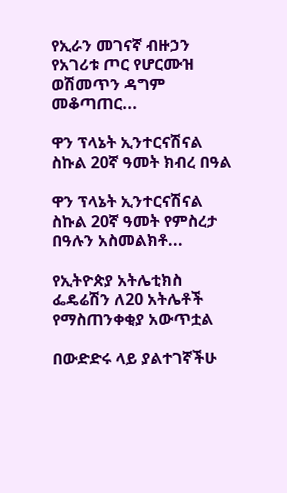የኢራን መገናኛ ብዙኃን የአገሪቱ ጦር የሆርሙዝ ወሽመጥን ዳግም መቆጣጠር...

ዋን ፕላኔት ኢንተርናሽናል ስኩል 20ኛ ዓመት ክብረ በዓል

ዋን ፕላኔት ኢንተርናሽናል ስኩል 20ኛ ዓመት የምስረታ በዓሉን አስመልክቶ...

የኢትዮጵያ አትሌቲክስ ፌዴሬሽን ለ20 አትሌቶች  የማስጠንቀቂያ አውጥቷል

በውድድሩ ላይ ያልተገኛችሁ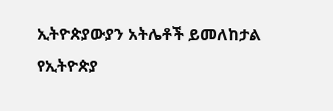ኢትዮጵያውያን አትሌቶች ይመለከታል የኢትዮጵያ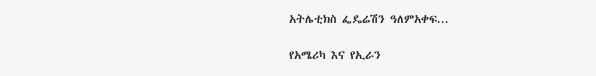አትሌቲክስ ፌዴሬሽን ዓለምአቀፍ...

የአሜሪካ እና የኢራን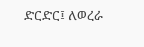ድርድር፤ ለወረራ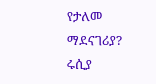የታለመ ማደናገሪያ? ሩሲያ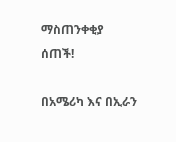ማስጠንቀቂያ ሰጠች!

በአሜሪካ እና በኢራን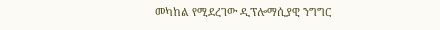መካከል የሚደረገው ዲፕሎማሲያዊ ንግግር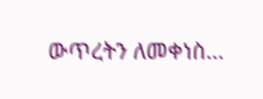ውጥረትን ለመቀነስ...